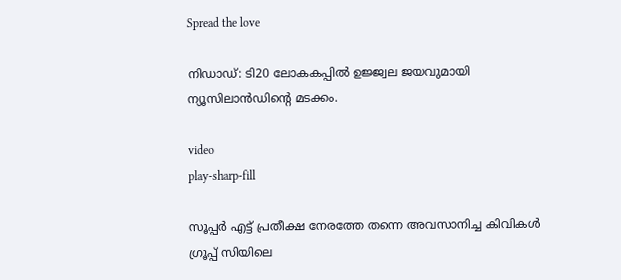Spread the love

നിഡാഡ്: ടി20 ലോകകപ്പില്‍ ഉജ്ജ്വല ജയവുമായി ന്യൂസിലാന്‍ഡിന്റെ മടക്കം.

video
play-sharp-fill

സൂപ്പര്‍ എട്ട് പ്രതീക്ഷ നേരത്തേ തന്നെ അവസാനിച്ച കിവികള്‍ ഗ്രൂപ്പ് സിയിലെ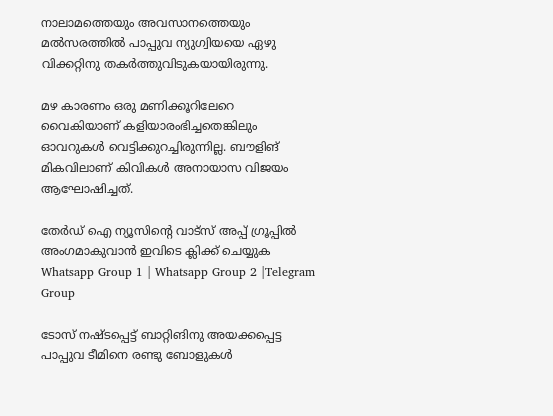നാലാമത്തെയും അവസാനത്തെയും മല്‍സരത്തില്‍ പാപ്പുവ ന്യുഗ്വിയയെ ഏഴു വിക്കറ്റിനു തകര്‍ത്തുവിടുകയായിരുന്നു.

മഴ കാരണം ഒരു മണിക്കൂറിലേറെ വൈകിയാണ് കളിയാരംഭിച്ചതെങ്കിലും ഓവറുകള്‍ വെട്ടിക്കുറച്ചിരുന്നില്ല. ബൗളിങ് മികവിലാണ് കിവികള്‍ അനായാസ വിജയം ആഘോഷിച്ചത്.

തേർഡ് ഐ ന്യൂസിന്റെ വാട്സ് അപ്പ് ഗ്രൂപ്പിൽ അംഗമാകുവാൻ ഇവിടെ ക്ലിക്ക് ചെയ്യുക
Whatsapp Group 1 | Whatsapp Group 2 |Telegram Group

ടോസ് നഷ്ടപ്പെട്ട് ബാറ്റിങിനു അയക്കപ്പെട്ട പാപ്പുവ ടീമിനെ രണ്ടു ബോളുകള്‍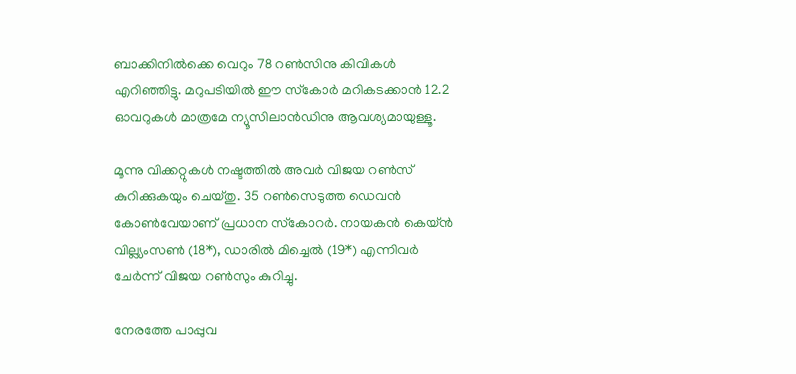ബാക്കിനില്‍ക്കെ വെറും 78 റണ്‍സിനു കിവികള്‍ എറിഞ്ഞിട്ടു. മറുപടിയില്‍ ഈ സ്‌കോര്‍ മറികടക്കാന്‍ 12.2 ഓവറുകള്‍ മാത്രമേ ന്യൂസിലാന്‍ഡിനു ആവശ്യമായുള്ളൂ.

മൂന്നു വിക്കറ്റുകള്‍ നഷ്ടത്തില്‍ അവര്‍ വിജയ റണ്‍സ് കുറിക്കുകയും ചെയ്തു. 35 റണ്‍സെടുത്ത ഡെവന്‍ കോണ്‍വേയാണ് പ്രധാന സ്‌കോറര്‍. നായകന്‍ കെയ്ന്‍ വില്ല്യംസണ്‍ (18*), ഡാരില്‍ മിച്ചെല്‍ (19*) എന്നിവര്‍ ചേര്‍ന്ന് വിജയ റണ്‍സും കുറിച്ചു.

നേരത്തേ പാപ്പുവ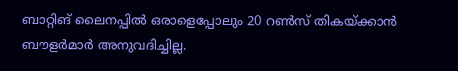ബാറ്റിങ് ലൈനപ്പില്‍ ഒരാളെപ്പോലും 20 റണ്‍സ് തികയ്ക്കാന്‍ ബൗളര്‍മാര്‍ അനുവദിച്ചില്ല.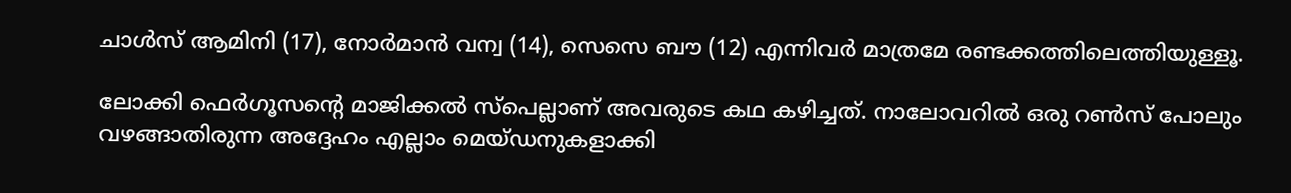ചാള്‍സ് ആമിനി (17), നോര്‍മാന്‍ വന്വ (14), സെസെ ബൗ (12) എന്നിവര്‍ മാത്രമേ രണ്ടക്കത്തിലെത്തിയുള്ളൂ.

ലോക്കി ഫെര്‍ഗൂസന്റെ മാജിക്കല്‍ സ്‌പെല്ലാണ് അവരുടെ കഥ കഴിച്ചത്. നാലോവറില്‍ ഒരു റണ്‍സ് പോലും വഴങ്ങാതിരുന്ന അദ്ദേഹം എല്ലാം മെയ്ഡനുകളാക്കി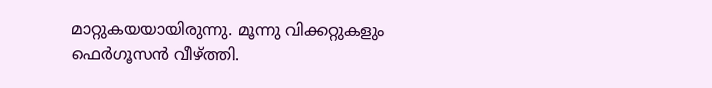മാറ്റുകയയായിരുന്നു. മൂന്നു വിക്കറ്റുകളും ഫെര്‍ഗൂസന്‍ വീഴ്ത്തി.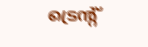ട്രെന്റ്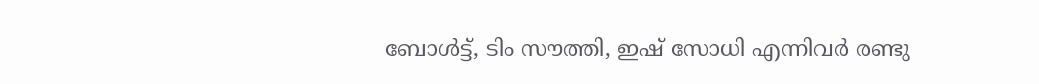ബോള്‍ട്ട്, ടിം സൗത്തി, ഇഷ് സോധി എന്നിവര്‍ രണ്ടു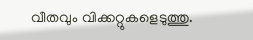വീതവും വിക്കറ്റുകളെടുത്തു.